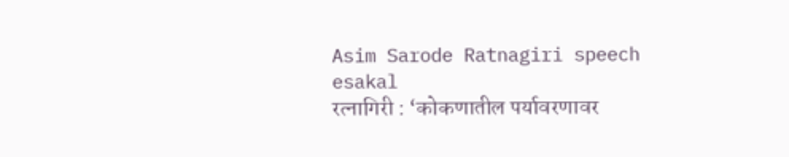Asim Sarode Ratnagiri speech
esakal
रत्नागिरी : ‘कोकणातील पर्यावरणावर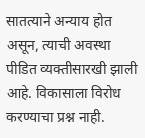सातत्याने अन्याय होत असून, त्याची अवस्था पीडित व्यक्तीसारखी झाली आहे. विकासाला विरोध करण्याचा प्रश्न नाही.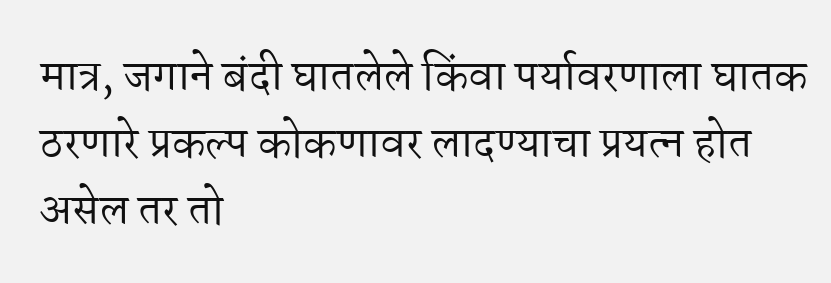मात्र, जगाने बंदी घातलेले किंवा पर्यावरणाला घातक ठरणारे प्रकल्प कोकणावर लादण्याचा प्रयत्न होत असेल तर तो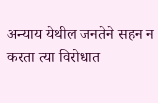अन्याय येथील जनतेने सहन न करता त्या विरोधात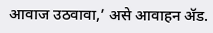आवाज उठवावा,’ असे आवाहन ॲड.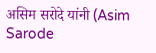असिम सरोदे यांनी (Asim Sarode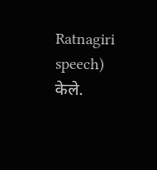Ratnagiri speech) केले.